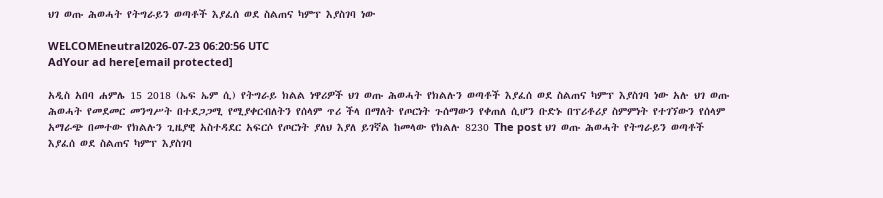ህገ ወጡ ሕወሓት የትግራይን ወጣቶች እያፈሰ ወደ ስልጠና ካምፕ እያስገባ ነው

WELCOMEneutral2026-07-23 06:20:56 UTC
AdYour ad here[email protected]

አዲስ አበባ ሐምሌ 15 2018 (ኤፍ ኤም ሲ) የትግራይ ክልል ነዋሪዎች ህገ ወጡ ሕወሓት የክልሉን ወጣቶች እያፈሰ ወደ ስልጠና ካምፕ እያስገባ ነው አሉ ህገ ወጡ ሕወሓት የመደመር መንግሥት በተደጋጋሚ የሚያቀርብለትን የሰላም ጥሪ ችላ በማለት የጦርነት ጉሰማውን የቀጠለ ሲሆን ቡድኑ በፕሪቶሪያ ስምምነት የተገኘውን የሰላም አማራጭ በመተው የክልሉን ጊዜያዊ አስተዳደር አፍርሶ የጦርነት ያለህ እያለ ይገኛል ከመላው የክልሉ 8230 The post ህገ ወጡ ሕወሓት የትግራይን ወጣቶች እያፈሰ ወደ ስልጠና ካምፕ እያስገባ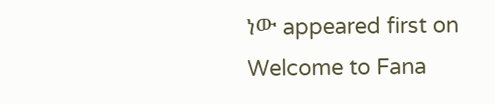ነው appeared first on Welcome to Fana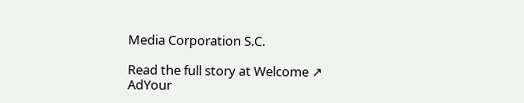Media Corporation S.C.

Read the full story at Welcome ↗
AdYour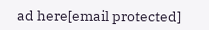ad here[email protected]